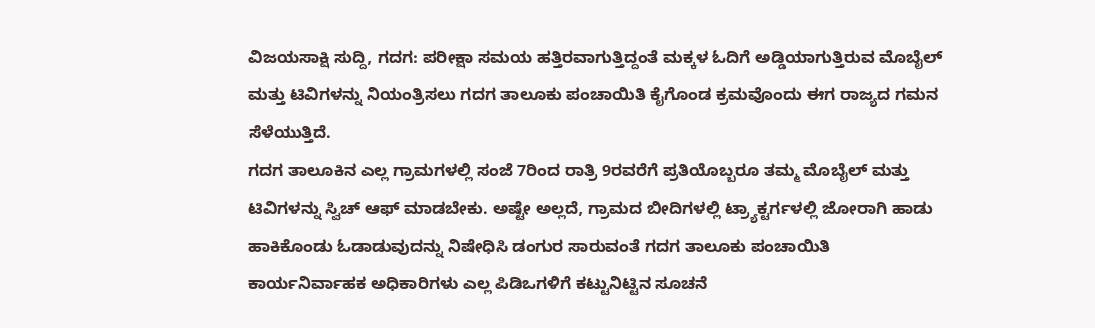ವಿಜಯಸಾಕ್ಷಿ ಸುದ್ದಿ, ಗದಗ: ಪರೀಕ್ಷಾ ಸಮಯ ಹತ್ತಿರವಾಗುತ್ತಿದ್ದಂತೆ ಮಕ್ಕಳ ಓದಿಗೆ ಅಡ್ಡಿಯಾಗುತ್ತಿರುವ ಮೊಬೈಲ್ ಮತ್ತು ಟಿವಿಗಳನ್ನು ನಿಯಂತ್ರಿಸಲು ಗದಗ ತಾಲೂಕು ಪಂಚಾಯಿತಿ ಕೈಗೊಂಡ ಕ್ರಮವೊಂದು ಈಗ ರಾಜ್ಯದ ಗಮನ ಸೆಳೆಯುತ್ತಿದೆ.
ಗದಗ ತಾಲೂಕಿನ ಎಲ್ಲ ಗ್ರಾಮಗಳಲ್ಲಿ ಸಂಜೆ 7ರಿಂದ ರಾತ್ರಿ 9ರವರೆಗೆ ಪ್ರತಿಯೊಬ್ಬರೂ ತಮ್ಮ ಮೊಬೈಲ್ ಮತ್ತು ಟಿವಿಗಳನ್ನು ಸ್ವಿಚ್ ಆಫ್ ಮಾಡಬೇಕು. ಅಷ್ಟೇ ಅಲ್ಲದೆ, ಗ್ರಾಮದ ಬೀದಿಗಳಲ್ಲಿ ಟ್ರ್ಯಾಕ್ಟರ್ಗಳಲ್ಲಿ ಜೋರಾಗಿ ಹಾಡು ಹಾಕಿಕೊಂಡು ಓಡಾಡುವುದನ್ನು ನಿಷೇಧಿಸಿ ಡಂಗುರ ಸಾರುವಂತೆ ಗದಗ ತಾಲೂಕು ಪಂಚಾಯಿತಿ ಕಾರ್ಯನಿರ್ವಾಹಕ ಅಧಿಕಾರಿಗಳು ಎಲ್ಲ ಪಿಡಿಒಗಳಿಗೆ ಕಟ್ಟುನಿಟ್ಟಿನ ಸೂಚನೆ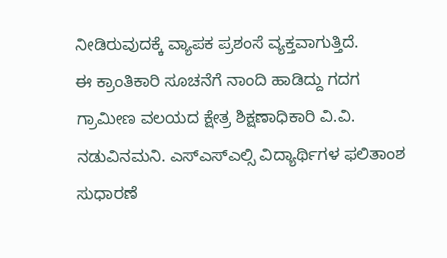ನೀಡಿರುವುದಕ್ಕೆ ವ್ಯಾಪಕ ಪ್ರಶಂಸೆ ವ್ಯಕ್ತವಾಗುತ್ತಿದೆ.
ಈ ಕ್ರಾಂತಿಕಾರಿ ಸೂಚನೆಗೆ ನಾಂದಿ ಹಾಡಿದ್ದು ಗದಗ ಗ್ರಾಮೀಣ ವಲಯದ ಕ್ಷೇತ್ರ ಶಿಕ್ಷಣಾಧಿಕಾರಿ ವಿ.ವಿ. ನಡುವಿನಮನಿ. ಎಸ್ಎಸ್ಎಲ್ಸಿ ವಿದ್ಯಾರ್ಥಿಗಳ ಫಲಿತಾಂಶ ಸುಧಾರಣೆ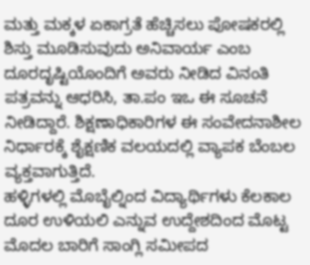ಮತ್ತು ಮಕ್ಕಳ ಏಕಾಗ್ರತೆ ಹೆಚ್ಚಿಸಲು ಪೋಷಕರಲ್ಲಿ ಶಿಸ್ತು ಮೂಡಿಸುವುದು ಅನಿವಾರ್ಯ ಎಂಬ ದೂರದೃಷ್ಟಿಯೊಂದಿಗೆ ಅವರು ನೀಡಿದ ವಿನಂತಿ ಪತ್ರವನ್ನು ಆಧರಿಸಿ, ತಾ.ಪಂ ಇಒ ಈ ಸೂಚನೆ ನೀಡಿದ್ದಾರೆ. ಶಿಕ್ಷಣಾಧಿಕಾರಿಗಳ ಈ ಸಂವೇದನಾಶೀಲ ನಿರ್ಧಾರಕ್ಕೆ ಶೈಕ್ಷಣಿಕ ವಲಯದಲ್ಲಿ ವ್ಯಾಪಕ ಬೆಂಬಲ ವ್ಯಕ್ತವಾಗುತ್ತಿದೆ.
ಹಳ್ಳಿಗಳಲ್ಲಿ ಮೊಬೈಲ್ನಿಂದ ವಿದ್ಯಾರ್ಥಿಗಳು ಕೆಲಕಾಲ ದೂರ ಉಳಿಯಲಿ ಎನ್ನುವ ಉದ್ದೇಶದಿಂದ ಮೊಟ್ಟ ಮೊದಲ ಬಾರಿಗೆ ಸಾಂಗ್ಲಿ ಸಮೀಪದ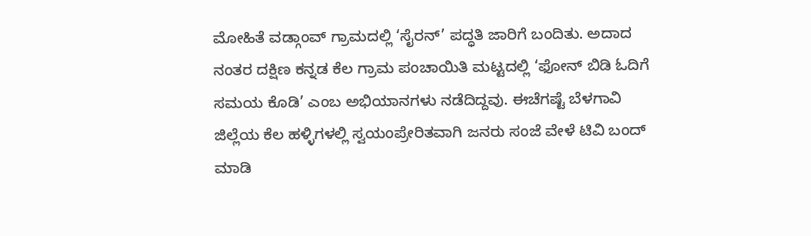ಮೋಹಿತೆ ವಡ್ಗಾಂವ್ ಗ್ರಾಮದಲ್ಲಿ ‘ಸೈರನ್’ ಪದ್ಧತಿ ಜಾರಿಗೆ ಬಂದಿತು. ಅದಾದ ನಂತರ ದಕ್ಷಿಣ ಕನ್ನಡ ಕೆಲ ಗ್ರಾಮ ಪಂಚಾಯಿತಿ ಮಟ್ಟದಲ್ಲಿ ‘ಫೋನ್ ಬಿಡಿ ಓದಿಗೆ ಸಮಯ ಕೊಡಿ’ ಎಂಬ ಅಭಿಯಾನಗಳು ನಡೆದಿದ್ದವು. ಈಚೆಗಷ್ಟೆ ಬೆಳಗಾವಿ ಜಿಲ್ಲೆಯ ಕೆಲ ಹಳ್ಳಿಗಳಲ್ಲಿ ಸ್ವಯಂಪ್ರೇರಿತವಾಗಿ ಜನರು ಸಂಜೆ ವೇಳೆ ಟಿವಿ ಬಂದ್ ಮಾಡಿ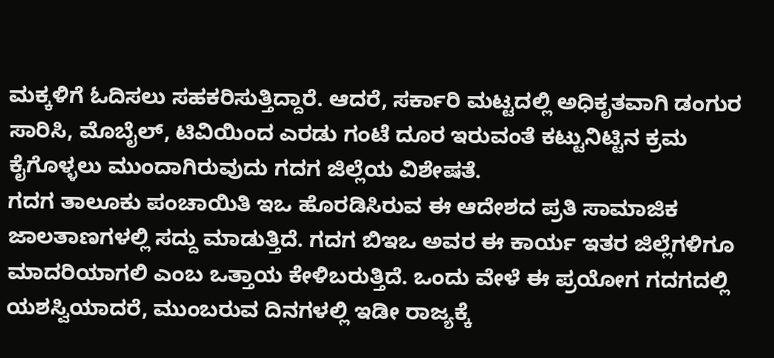ಮಕ್ಕಳಿಗೆ ಓದಿಸಲು ಸಹಕರಿಸುತ್ತಿದ್ದಾರೆ. ಆದರೆ, ಸರ್ಕಾರಿ ಮಟ್ಟದಲ್ಲಿ ಅಧಿಕೃತವಾಗಿ ಡಂಗುರ ಸಾರಿಸಿ, ಮೊಬೈಲ್, ಟಿವಿಯಿಂದ ಎರಡು ಗಂಟೆ ದೂರ ಇರುವಂತೆ ಕಟ್ಟುನಿಟ್ಟಿನ ಕ್ರಮ ಕೈಗೊಳ್ಳಲು ಮುಂದಾಗಿರುವುದು ಗದಗ ಜಿಲ್ಲೆಯ ವಿಶೇಷತೆ.
ಗದಗ ತಾಲೂಕು ಪಂಚಾಯಿತಿ ಇಒ ಹೊರಡಿಸಿರುವ ಈ ಆದೇಶದ ಪ್ರತಿ ಸಾಮಾಜಿಕ ಜಾಲತಾಣಗಳಲ್ಲಿ ಸದ್ದು ಮಾಡುತ್ತಿದೆ. ಗದಗ ಬಿಇಒ ಅವರ ಈ ಕಾರ್ಯ ಇತರ ಜಿಲ್ಲೆಗಳಿಗೂ ಮಾದರಿಯಾಗಲಿ ಎಂಬ ಒತ್ತಾಯ ಕೇಳಿಬರುತ್ತಿದೆ. ಒಂದು ವೇಳೆ ಈ ಪ್ರಯೋಗ ಗದಗದಲ್ಲಿ ಯಶಸ್ವಿಯಾದರೆ, ಮುಂಬರುವ ದಿನಗಳಲ್ಲಿ ಇಡೀ ರಾಜ್ಯಕ್ಕೆ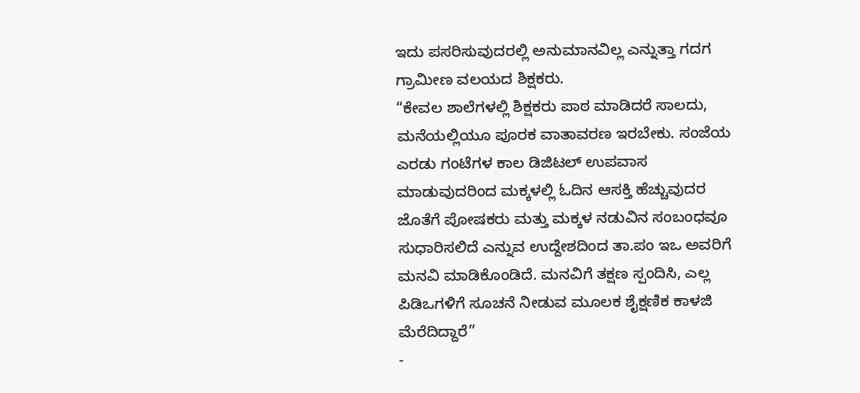ಇದು ಪಸರಿಸುವುದರಲ್ಲಿ ಅನುಮಾನವಿಲ್ಲ ಎನ್ನುತ್ತಾ ಗದಗ ಗ್ರಾಮೀಣ ವಲಯದ ಶಿಕ್ಷಕರು.
“ಕೇವಲ ಶಾಲೆಗಳಲ್ಲಿ ಶಿಕ್ಷಕರು ಪಾಠ ಮಾಡಿದರೆ ಸಾಲದು, ಮನೆಯಲ್ಲಿಯೂ ಪೂರಕ ವಾತಾವರಣ ಇರಬೇಕು. ಸಂಜೆಯ ಎರಡು ಗಂಟೆಗಳ ಕಾಲ ಡಿಜಿಟಲ್ ಉಪವಾಸ ಮಾಡುವುದರಿಂದ ಮಕ್ಕಳಲ್ಲಿ ಓದಿನ ಆಸಕ್ತಿ ಹೆಚ್ಚುವುದರ ಜೊತೆಗೆ ಪೋಷಕರು ಮತ್ತು ಮಕ್ಕಳ ನಡುವಿನ ಸಂಬಂಧವೂ ಸುಧಾರಿಸಲಿದೆ ಎನ್ನುವ ಉದ್ದೇಶದಿಂದ ತಾ.ಪಂ ಇಒ ಅವರಿಗೆ ಮನವಿ ಮಾಡಿಕೊಂಡಿದೆ. ಮನವಿಗೆ ತಕ್ಷಣ ಸ್ಪಂದಿಸಿ, ಎಲ್ಲ ಪಿಡಿಒಗಳಿಗೆ ಸೂಚನೆ ನೀಡುವ ಮೂಲಕ ಶೈಕ್ಷಣಿಕ ಕಾಳಜಿ ಮೆರೆದಿದ್ದಾರೆ”
-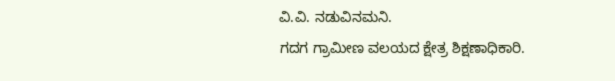ವಿ.ವಿ. ನಡುವಿನಮನಿ.
ಗದಗ ಗ್ರಾಮೀಣ ವಲಯದ ಕ್ಷೇತ್ರ ಶಿಕ್ಷಣಾಧಿಕಾರಿ.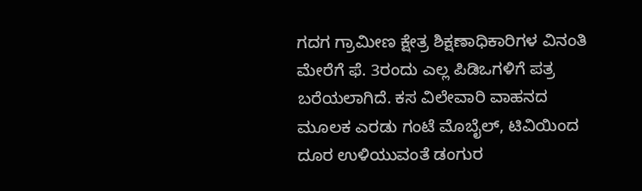ಗದಗ ಗ್ರಾಮೀಣ ಕ್ಷೇತ್ರ ಶಿಕ್ಷಣಾಧಿಕಾರಿಗಳ ವಿನಂತಿ ಮೇರೆಗೆ ಫೆ. 3ರಂದು ಎಲ್ಲ ಪಿಡಿಒಗಳಿಗೆ ಪತ್ರ ಬರೆಯಲಾಗಿದೆ. ಕಸ ವಿಲೇವಾರಿ ವಾಹನದ ಮೂಲಕ ಎರಡು ಗಂಟೆ ಮೊಬೈಲ್, ಟಿವಿಯಿಂದ ದೂರ ಉಳಿಯುವಂತೆ ಡಂಗುರ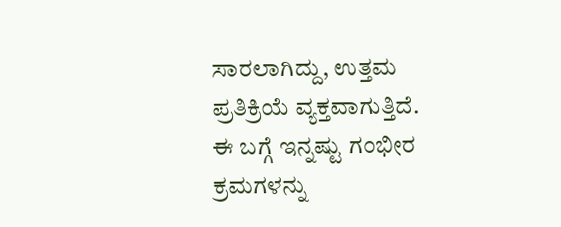ಸಾರಲಾಗಿದ್ದು, ಉತ್ತಮ ಪ್ರತಿಕ್ರಿಯೆ ವ್ಯಕ್ತವಾಗುತ್ತಿದೆ. ಈ ಬಗ್ಗೆ ಇನ್ನಷ್ಟು ಗಂಭೀರ ಕ್ರಮಗಳನ್ನು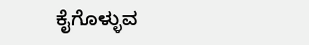ಕೈಗೊಳ್ಳುವ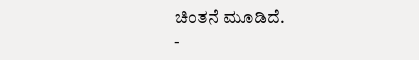ಚಿಂತನೆ ಮೂಡಿದೆ.
-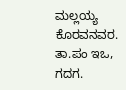ಮಲ್ಲಯ್ಯ ಕೊರವನವರ.
ತಾ.ಪಂ ಇಒ, ಗದಗ.